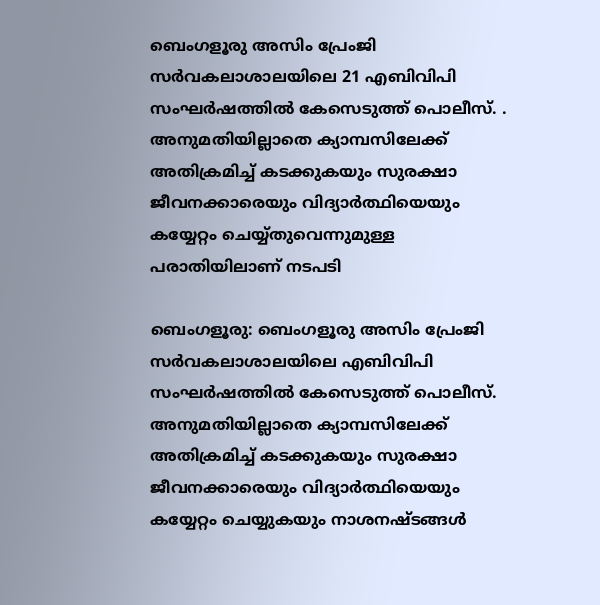ബെംഗളൂരു അസിം പ്രേംജി സർവകലാശാലയിലെ 21 എബിവിപി സംഘർഷത്തിൽ കേസെടുത്ത് പൊലീസ്. . അനുമതിയില്ലാതെ ക്യാമ്പസിലേക്ക് അതിക്രമിച്ച് കടക്കുകയും സുരക്ഷാ ജീവനക്കാരെയും വിദ്യാർത്ഥിയെയും കയ്യേറ്റം ചെയ്യ്തുവെന്നുമുള്ള പരാതിയിലാണ് നടപടി

ബെംഗളൂരു: ബെംഗളൂരു അസിം പ്രേംജി സർവകലാശാലയിലെ എബിവിപി സംഘർഷത്തിൽ കേസെടുത്ത് പൊലീസ്. അനുമതിയില്ലാതെ ക്യാമ്പസിലേക്ക് അതിക്രമിച്ച് കടക്കുകയും സുരക്ഷാ ജീവനക്കാരെയും വിദ്യാർത്ഥിയെയും കയ്യേറ്റം ചെയ്യുകയും നാശനഷ്ടങ്ങൾ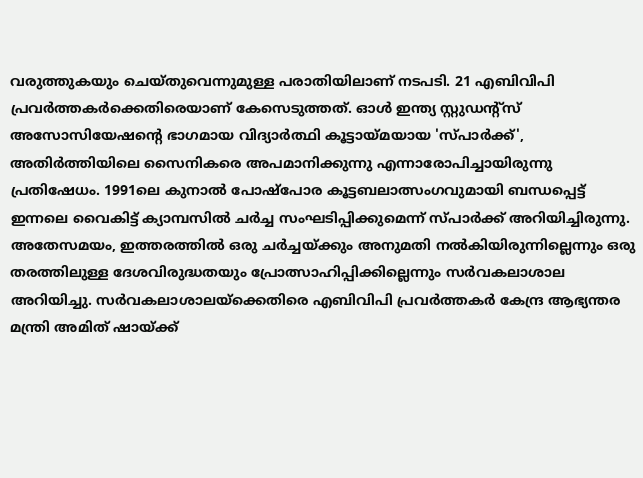വരുത്തുകയും ചെയ്തുവെന്നുമുള്ള പരാതിയിലാണ് നടപടി. 21 എബിവിപി പ്രവർത്തകർക്കെതിരെയാണ് കേസെടുത്തത്. ഓ‌ൾ ഇന്ത്യ സ്റ്റുഡന്റ്സ് അസോസിയേഷന്‍റെ ഭാഗമായ വിദ്യാർത്ഥി കൂട്ടായ്മയായ 'സ്പാർക്ക്', അതിർത്തിയിലെ സൈനികരെ അപമാനിക്കുന്നു എന്നാരോപിച്ചായിരുന്നു പ്രതിഷേധം. 1991ലെ കുനാൽ പോഷ്പോര കൂട്ടബലാത്സംഗവുമായി ബന്ധപ്പെട്ട് ഇന്നലെ വൈകിട്ട് ക്യാമ്പസിൽ ചർച്ച സംഘടിപ്പിക്കുമെന്ന് സ്പാർക്ക് അറിയിച്ചിരുന്നു. അതേസമയം, ഇത്തരത്തിൽ ഒരു ചർച്ചയ്ക്കും അനുമതി നൽകിയിരുന്നില്ലെന്നും ഒരു തരത്തിലുള്ള ദേശവിരുദ്ധതയും പ്രോത്സാഹിപ്പിക്കില്ലെന്നും സർവകലാശാല അറിയിച്ചു. സർവകലാശാലയ്ക്കെതിരെ എബിവിപി പ്രവർത്തകർ കേന്ദ്ര ആഭ്യന്തര മന്ത്രി അമിത് ഷായ്ക്ക്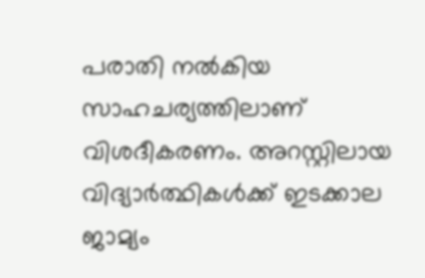പരാതി നൽകിയ സാഹചര്യത്തിലാണ് വിശദീകരണം. അറസ്റ്റിലായ വിദ്യാർത്ഥികൾക്ക് ഇടക്കാല ജാമ്യം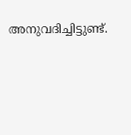അനുവദിച്ചിട്ടുണ്ട്.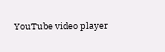YouTube video player